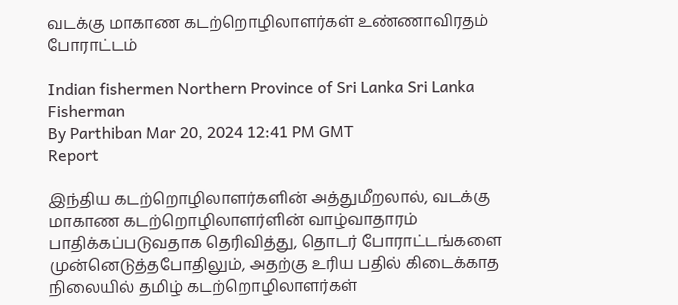வடக்கு மாகாண கடற்றொழிலாளர்கள் உண்ணாவிரதம் போராட்டம்

Indian fishermen Northern Province of Sri Lanka Sri Lanka Fisherman
By Parthiban Mar 20, 2024 12:41 PM GMT
Report

இந்திய கடற்றொழிலாளர்களின் அத்துமீறலால், வடக்கு மாகாண கடற்றொழிலாளர்ளின் வாழ்வாதாரம் பாதிக்கப்படுவதாக தெரிவித்து, தொடர் போராட்டங்களை முன்னெடுத்தபோதிலும், அதற்கு உரிய பதில் கிடைக்காத நிலையில் தமிழ் கடற்றொழிலாளர்கள்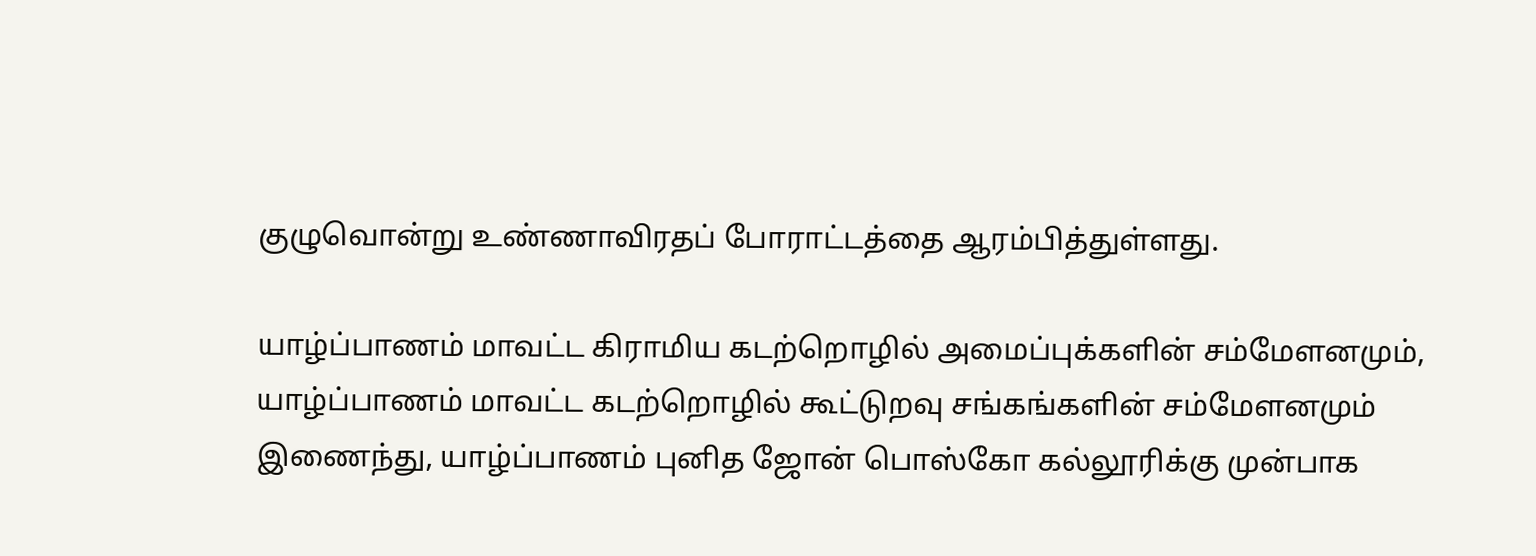குழுவொன்று உண்ணாவிரதப் போராட்டத்தை ஆரம்பித்துள்ளது.

யாழ்ப்பாணம் மாவட்ட கிராமிய கடற்றொழில் அமைப்புக்களின் சம்மேளனமும், யாழ்ப்பாணம் மாவட்ட கடற்றொழில் கூட்டுறவு சங்கங்களின் சம்மேளனமும் இணைந்து, யாழ்ப்பாணம் புனித ஜோன் பொஸ்கோ கல்லூரிக்கு முன்பாக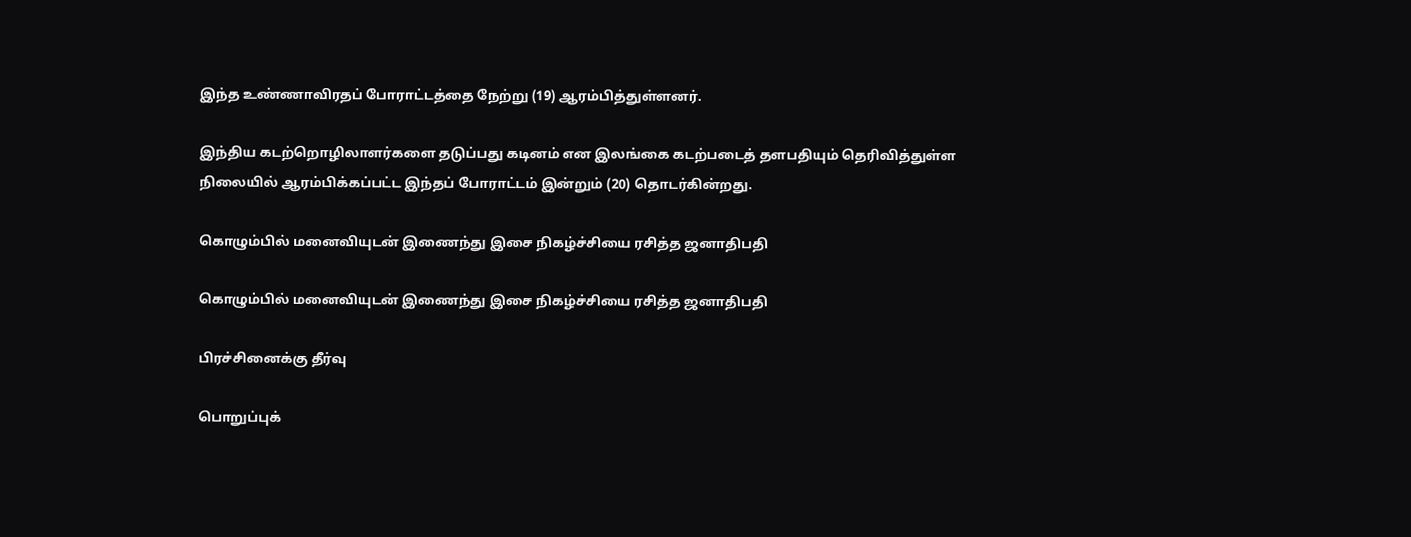இந்த உண்ணாவிரதப் போராட்டத்தை நேற்று (19) ஆரம்பித்துள்ளனர்.

இந்திய கடற்றொழிலாளர்களை தடுப்பது கடினம் என இலங்கை கடற்படைத் தளபதியும் தெரிவித்துள்ள நிலையில் ஆரம்பிக்கப்பட்ட இந்தப் போராட்டம் இன்றும் (20) தொடர்கின்றது.

கொழும்பில் மனைவியுடன் இணைந்து இசை நிகழ்ச்சியை ரசித்த ஜனாதிபதி

கொழும்பில் மனைவியுடன் இணைந்து இசை நிகழ்ச்சியை ரசித்த ஜனாதிபதி

பிரச்சினைக்கு தீர்வு

பொறுப்புக்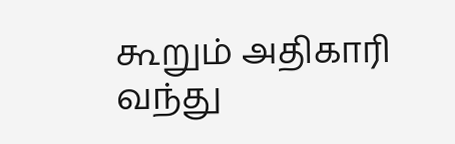கூறும் அதிகாரி வந்து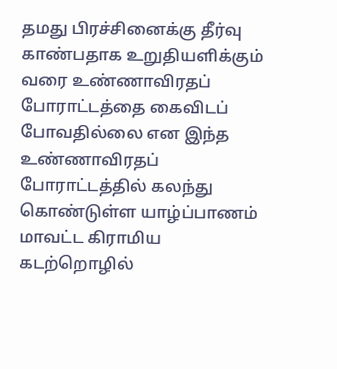தமது பிரச்சினைக்கு தீர்வு காண்பதாக உறுதியளிக்கும் வரை உண்ணாவிரதப் போராட்டத்தை கைவிடப் போவதில்லை என இந்த உண்ணாவிரதப் போராட்டத்தில் கலந்து கொண்டுள்ள யாழ்ப்பாணம் மாவட்ட கிராமிய கடற்றொழில்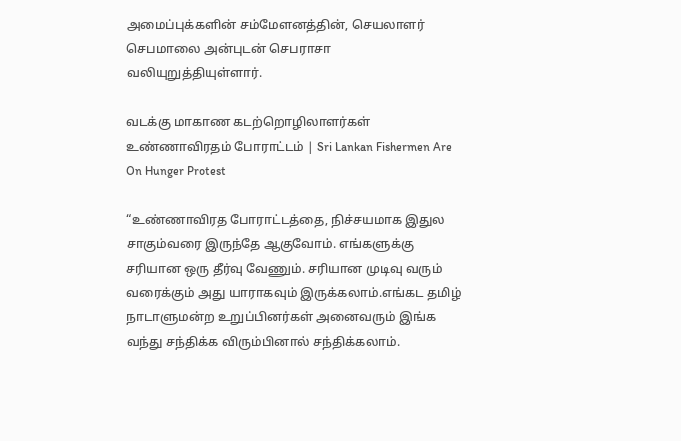அமைப்புக்களின் சம்மேளனத்தின், செயலாளர் செபமாலை அன்புடன் செபராசா வலியுறுத்தியுள்ளார்.

வடக்கு மாகாண கடற்றொழிலாளர்கள் உண்ணாவிரதம் போராட்டம் | Sri Lankan Fishermen Are On Hunger Protest

“உண்ணாவிரத போராட்டத்தை, நிச்சயமாக இதுல சாகும்வரை இருந்தே ஆகுவோம். எங்களுக்கு சரியான ஒரு தீர்வு வேணும். சரியான முடிவு வரும் வரைக்கும் அது யாராகவும் இருக்கலாம்.எங்கட தமிழ் நாடாளுமன்ற உறுப்பினர்கள் அனைவரும் இங்க வந்து சந்திக்க விரும்பினால் சந்திக்கலாம்.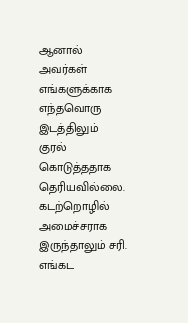ஆனால் அவர்கள் எங்களுக்காக எந்தவொரு இடத்திலும் குரல் கொடுத்ததாக தெரியவில்லை. கடற்றொழில் அமைச்சராக இருந்தாலும் சரி. எங்கட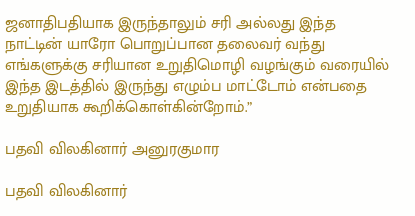ஜனாதிபதியாக இருந்தாலும் சரி அல்லது இந்த நாட்டின் யாரோ பொறுப்பான தலைவர் வந்து எங்களுக்கு சரியான உறுதிமொழி வழங்கும் வரையில் இந்த இடத்தில் இருந்து எழும்ப மாட்டோம் என்பதை உறுதியாக கூறிக்கொள்கின்றோம்.”

பதவி விலகினார் அனுரகுமார

பதவி விலகினார்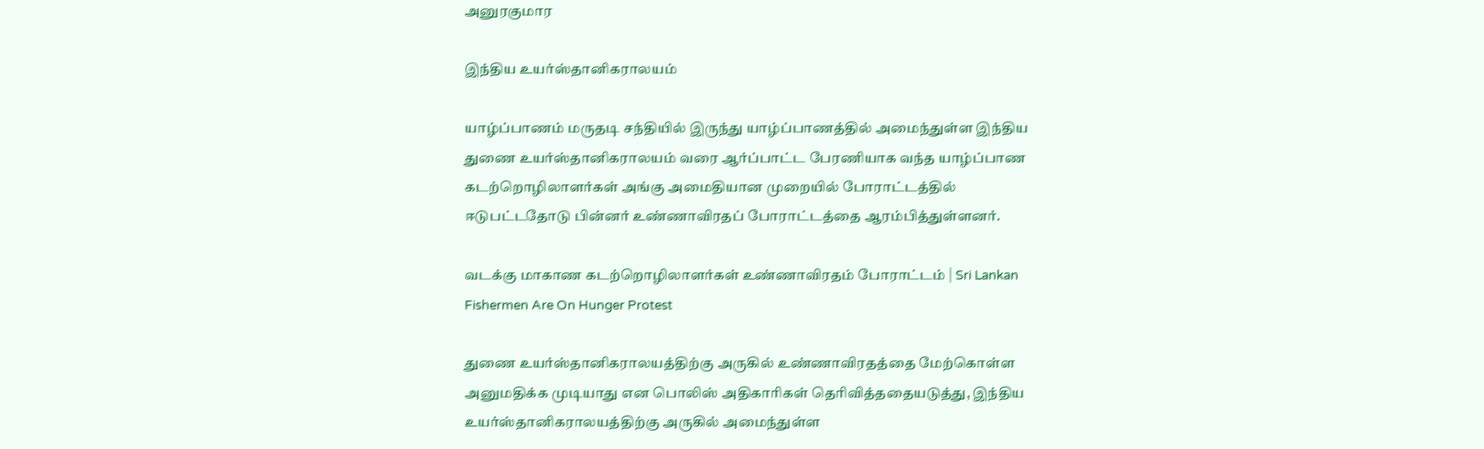அனுரகுமார

இந்திய உயர்ஸ்தானிகராலயம்

யாழ்ப்பாணம் மருதடி சந்தியில் இருந்து யாழ்ப்பாணத்தில் அமைந்துள்ள இந்திய துணை உயர்ஸ்தானிகராலயம் வரை ஆர்ப்பாட்ட பேரணியாக வந்த யாழ்ப்பாண கடற்றொழிலாளர்கள் அங்கு அமைதியான முறையில் போராட்டத்தில் ஈடுபட்டதோடு பின்னர் உண்ணாவிரதப் போராட்டத்தை ஆரம்பித்துள்ளனர்.

வடக்கு மாகாண கடற்றொழிலாளர்கள் உண்ணாவிரதம் போராட்டம் | Sri Lankan Fishermen Are On Hunger Protest

துணை உயர்ஸ்தானிகராலயத்திற்கு அருகில் உண்ணாவிரதத்தை மேற்கொள்ள அனுமதிக்க முடியாது என பொலிஸ் அதிகாரிகள் தெரிவித்ததையடுத்து, இந்திய உயர்ஸ்தானிகராலயத்திற்கு அருகில் அமைந்துள்ள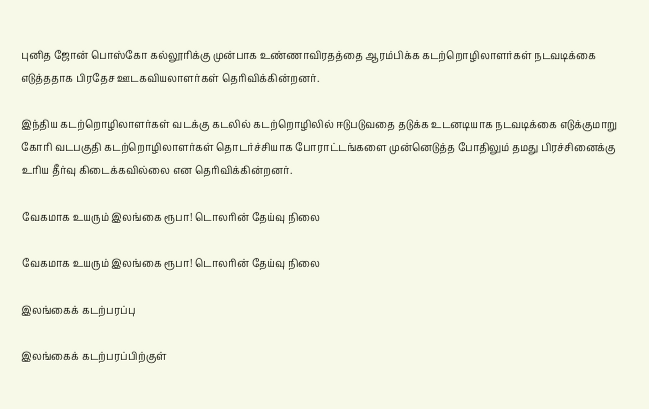புனித ஜோன் பொஸ்கோ கல்லூரிக்கு முன்பாக உண்ணாவிரதத்தை ஆரம்பிக்க கடற்றொழிலாளர்கள் நடவடிக்கை எடுத்ததாக பிரதேச ஊடகவியலாளர்கள் தெரிவிக்கின்றனர்.

இந்திய கடற்றொழிலாளர்கள் வடக்கு கடலில் கடற்றொழிலில் ஈடுபடுவதை தடுக்க உடனடியாக நடவடிக்கை எடுக்குமாறு கோரி வடபகுதி கடற்றொழிலாளர்கள் தொடர்ச்சியாக போராட்டங்களை முன்னெடுத்த போதிலும் தமது பிரச்சினைக்கு உரிய தீர்வு கிடைக்கவில்லை என தெரிவிக்கின்றனர்.

வேகமாக உயரும் இலங்கை ரூபா! டொலரின் தேய்வு நிலை

வேகமாக உயரும் இலங்கை ரூபா! டொலரின் தேய்வு நிலை

இலங்கைக் கடற்பரப்பு

இலங்கைக் கடற்பரப்பிற்குள்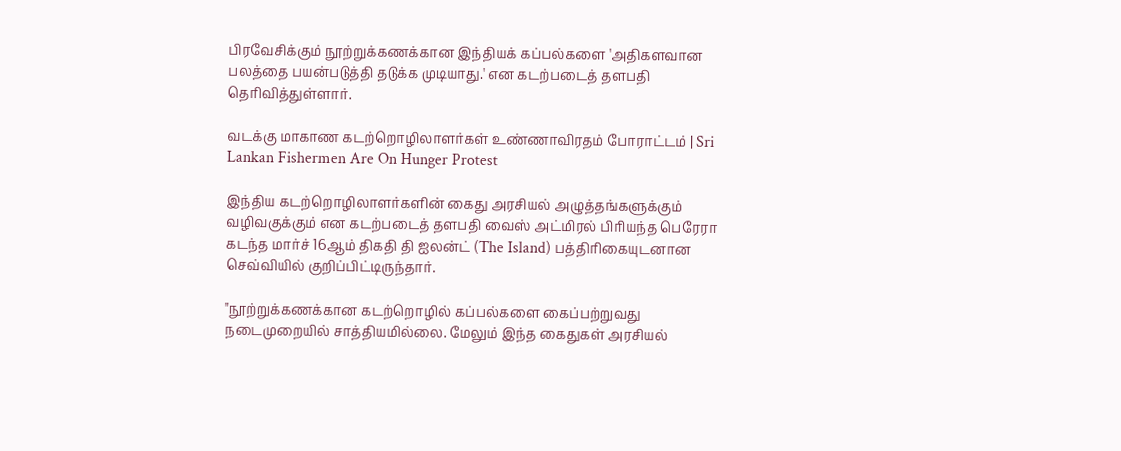பிரவேசிக்கும் நூற்றுக்கணக்கான இந்தியக் கப்பல்களை 'அதிகளவான பலத்தை பயன்படுத்தி தடுக்க முடியாது.' என கடற்படைத் தளபதி தெரிவித்துள்ளார்.

வடக்கு மாகாண கடற்றொழிலாளர்கள் உண்ணாவிரதம் போராட்டம் | Sri Lankan Fishermen Are On Hunger Protest

இந்திய கடற்றொழிலாளர்களின் கைது அரசியல் அழுத்தங்களுக்கும் வழிவகுக்கும் என கடற்படைத் தளபதி வைஸ் அட்மிரல் பிரியந்த பெரேரா கடந்த மார்ச் 16ஆம் திகதி தி ஐலன்ட் (The Island) பத்திரிகையுடனான செவ்வியில் குறிப்பிட்டிருந்தார்.

"நூற்றுக்கணக்கான கடற்றொழில் கப்பல்களை கைப்பற்றுவது நடைமுறையில் சாத்தியமில்லை. மேலும் இந்த கைதுகள் அரசியல்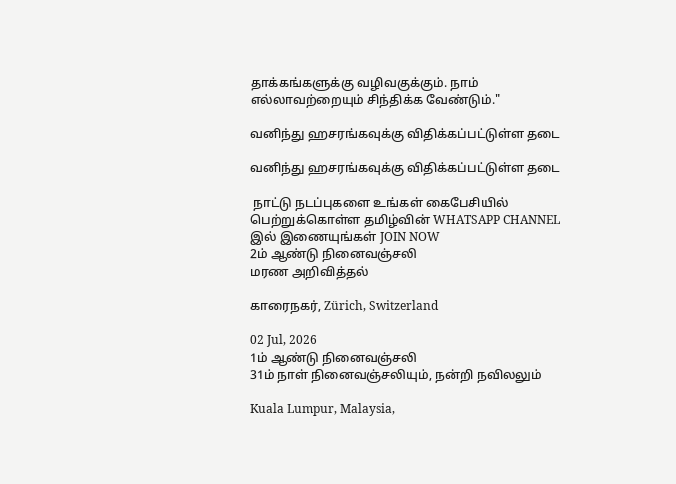தாக்கங்களுக்கு வழிவகுக்கும். நாம் எல்லாவற்றையும் சிந்திக்க வேண்டும்."

வனிந்து ஹசரங்கவுக்கு விதிக்கப்பட்டுள்ள தடை

வனிந்து ஹசரங்கவுக்கு விதிக்கப்பட்டுள்ள தடை

 நாட்டு நடப்புகளை உங்கள் கைபேசியில் பெற்றுக்கொள்ள தமிழ்வின் WHATSAPP CHANNEL இல் இணையுங்கள் JOIN NOW
2ம் ஆண்டு நினைவஞ்சலி
மரண அறிவித்தல்

காரைநகர், Zürich, Switzerland

02 Jul, 2026
1ம் ஆண்டு நினைவஞ்சலி
31ம் நாள் நினைவஞ்சலியும், நன்றி நவிலலும்

Kuala Lumpur, Malaysia,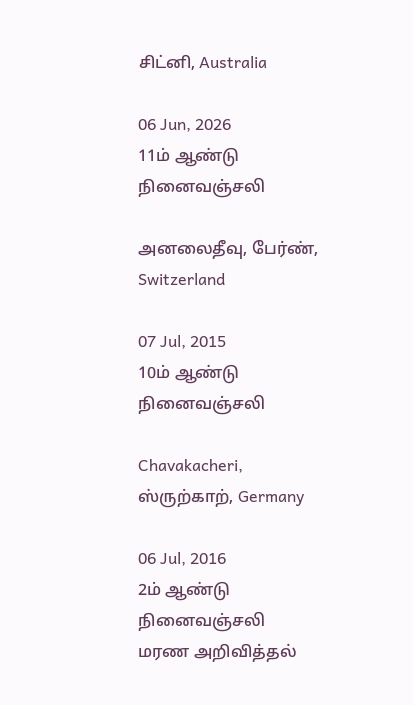சிட்னி, Australia

06 Jun, 2026
11ம் ஆண்டு நினைவஞ்சலி

அனலைதீவு, பேர்ண், Switzerland

07 Jul, 2015
10ம் ஆண்டு நினைவஞ்சலி

Chavakacheri, ஸ்ருற்காற், Germany

06 Jul, 2016
2ம் ஆண்டு நினைவஞ்சலி
மரண அறிவித்தல்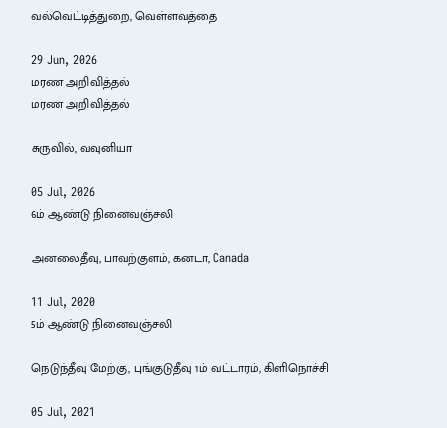வல்வெட்டித்துறை, வெள்ளவத்தை

29 Jun, 2026
மரண அறிவித்தல்
மரண அறிவித்தல்

சுருவில், வவுனியா

05 Jul, 2026
6ம் ஆண்டு நினைவஞ்சலி

அனலைதீவு, பாவற்குளம், கனடா, Canada

11 Jul, 2020
5ம் ஆண்டு நினைவஞ்சலி

நெடுந்தீவு மேற்கு, புங்குடுதீவு 1ம் வட்டாரம், கிளிநொச்சி

05 Jul, 2021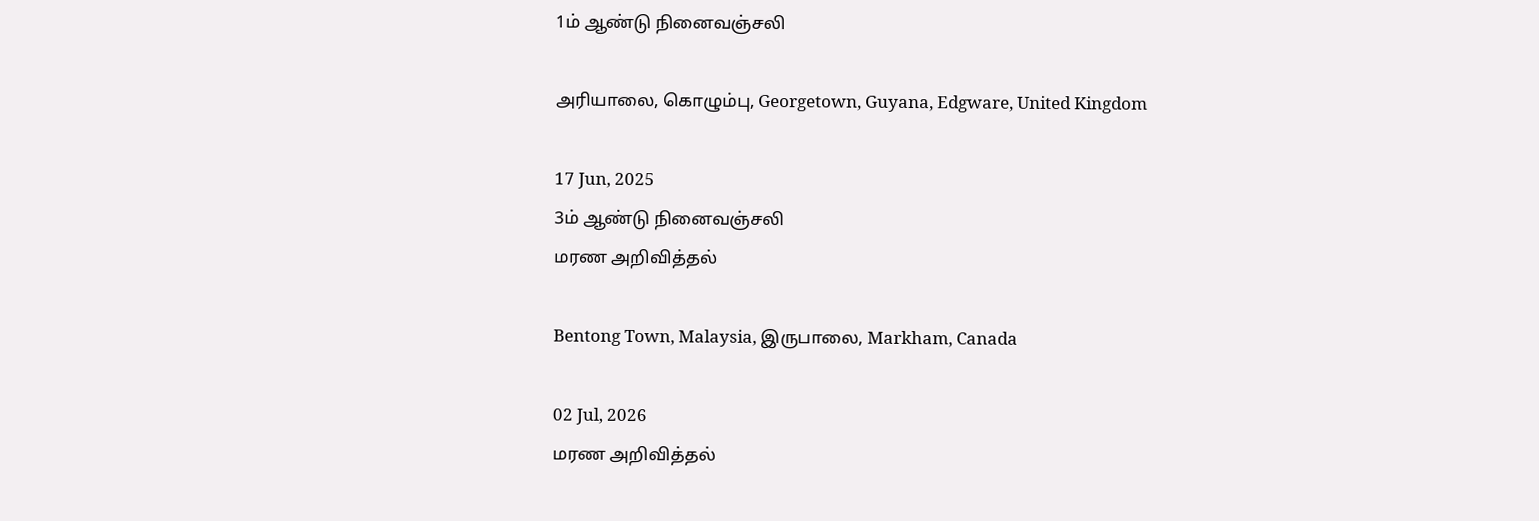1ம் ஆண்டு நினைவஞ்சலி

அரியாலை, கொழும்பு, Georgetown, Guyana, Edgware, United Kingdom

17 Jun, 2025
3ம் ஆண்டு நினைவஞ்சலி
மரண அறிவித்தல்

Bentong Town, Malaysia, இருபாலை, Markham, Canada

02 Jul, 2026
மரண அறிவித்தல்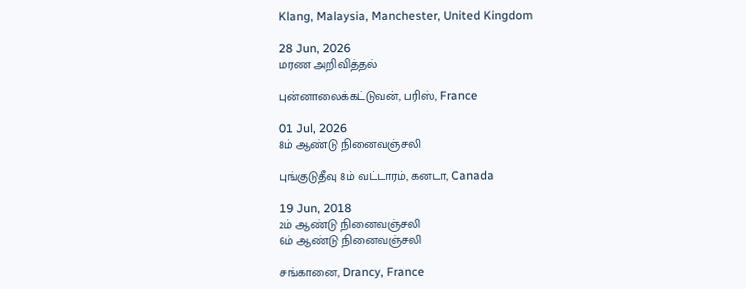Klang, Malaysia, Manchester, United Kingdom

28 Jun, 2026
மரண அறிவித்தல்

புன்னாலைக்கட்டுவன், பரிஸ், France

01 Jul, 2026
8ம் ஆண்டு நினைவஞ்சலி

புங்குடுதீவு 8ம் வட்டாரம், கனடா, Canada

19 Jun, 2018
2ம் ஆண்டு நினைவஞ்சலி
6ம் ஆண்டு நினைவஞ்சலி

சங்கானை, Drancy, France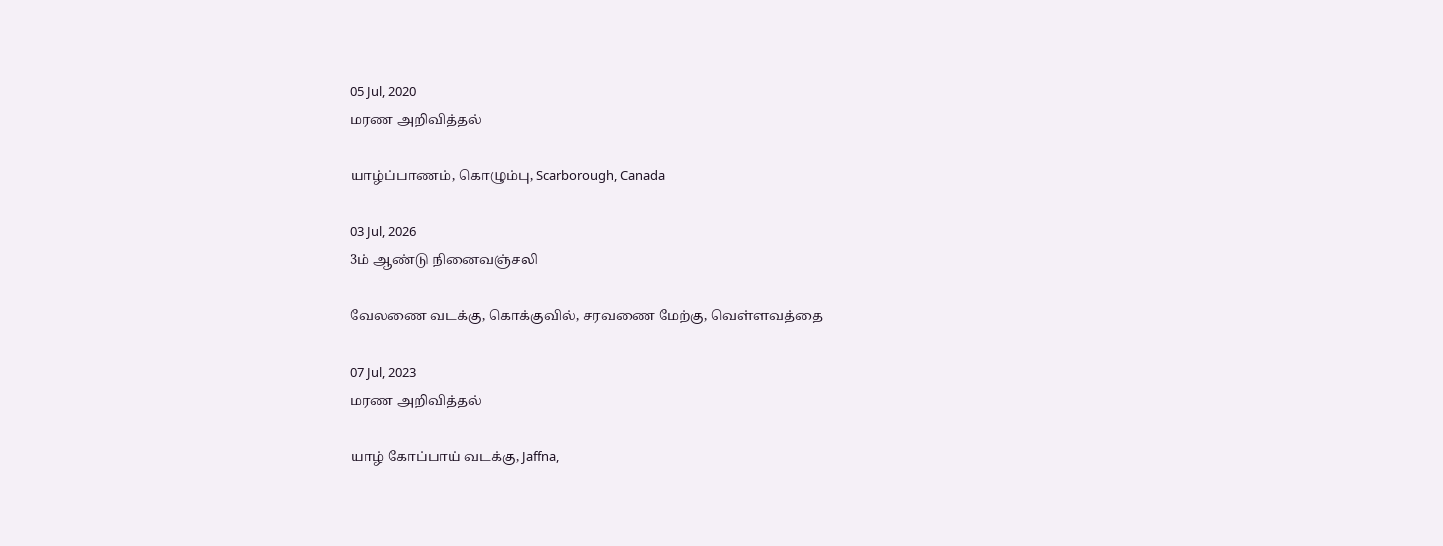05 Jul, 2020
மரண அறிவித்தல்

யாழ்ப்பாணம், கொழும்பு, Scarborough, Canada

03 Jul, 2026
3ம் ஆண்டு நினைவஞ்சலி

வேலணை வடக்கு, கொக்குவில், சரவணை மேற்கு, வெள்ளவத்தை

07 Jul, 2023
மரண அறிவித்தல்

யாழ் கோப்பாய் வடக்கு, Jaffna,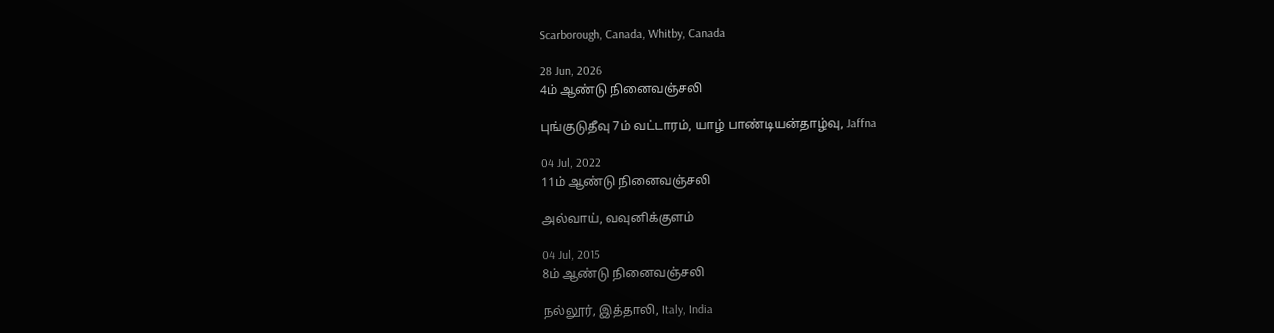Scarborough, Canada, Whitby, Canada

28 Jun, 2026
4ம் ஆண்டு நினைவஞ்சலி

புங்குடுதீவு 7ம் வட்டாரம், யாழ் பாண்டியன்தாழ்வு, Jaffna

04 Jul, 2022
11ம் ஆண்டு நினைவஞ்சலி

அல்வாய், வவுனிக்குளம்

04 Jul, 2015
8ம் ஆண்டு நினைவஞ்சலி

நல்லூர், இத்தாலி, Italy, India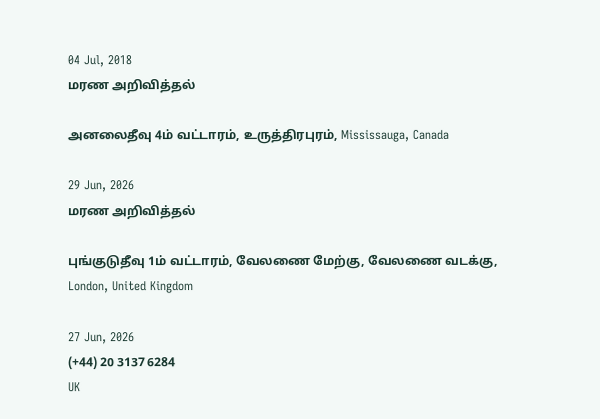04 Jul, 2018
மரண அறிவித்தல்

அனலைதீவு 4ம் வட்டாரம், உருத்திரபுரம், Mississauga, Canada

29 Jun, 2026
மரண அறிவித்தல்

புங்குடுதீவு 1ம் வட்டாரம், வேலணை மேற்கு, வேலணை வடக்கு, London, United Kingdom

27 Jun, 2026
(+44) 20 3137 6284
UK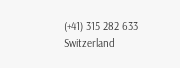(+41) 315 282 633
Switzerland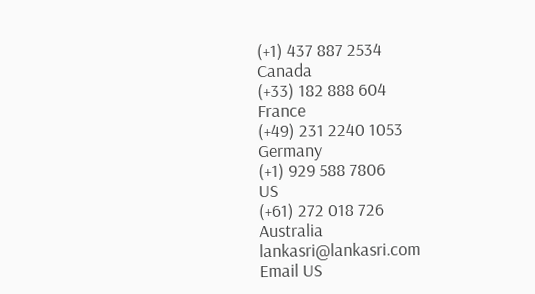(+1) 437 887 2534
Canada
(+33) 182 888 604
France
(+49) 231 2240 1053
Germany
(+1) 929 588 7806
US
(+61) 272 018 726
Australia
lankasri@lankasri.com
Email US